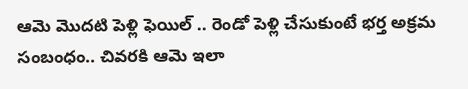ఆమె మొదటి పెళ్లి ఫెయిల్ .. రెండో పెళ్లి చేసుకుంటే భర్త అక్రమ సంబంధం.. చివరకి ఆమె ఇలా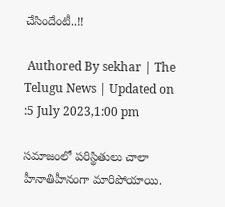చేసిందేంటీ..!!

 Authored By sekhar | The Telugu News | Updated on :5 July 2023,1:00 pm

సమాజంలో పరిస్థితులు చాలా హీనాతిహీనంగా మారిపోయాయి.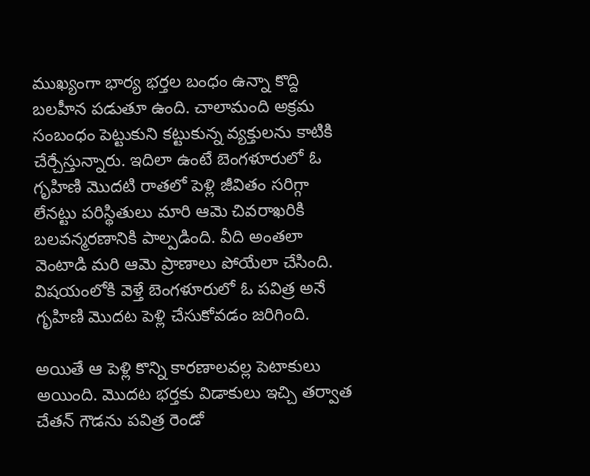ముఖ్యంగా భార్య భర్తల బంధం ఉన్నా కొద్ది బలహీన పడుతూ ఉంది. చాలామంది అక్రమ సంబంధం పెట్టుకుని కట్టుకున్న వ్యక్తులను కాటికి చేర్చేస్తున్నారు. ఇదిలా ఉంటే బెంగళూరులో ఓ గృహిణి మొదటి రాతలో పెళ్లి జీవితం సరిగ్గా లేనట్టు పరిస్థితులు మారి ఆమె చివరాఖరికి బలవన్మరణానికి పాల్పడింది. వీది అంతలా వెంటాడి మరి ఆమె ప్రాణాలు పోయేలా చేసింది. విషయంలోకి వెళ్తే బెంగళూరులో ఓ పవిత్ర అనే గృహిణి మొదట పెళ్లి చేసుకోవడం జరిగింది.

అయితే ఆ పెళ్లి కొన్ని కారణాలవల్ల పెటాకులు అయింది. మొదట భర్తకు విడాకులు ఇచ్చి తర్వాత చేతన్ గౌడను పవిత్ర రెండో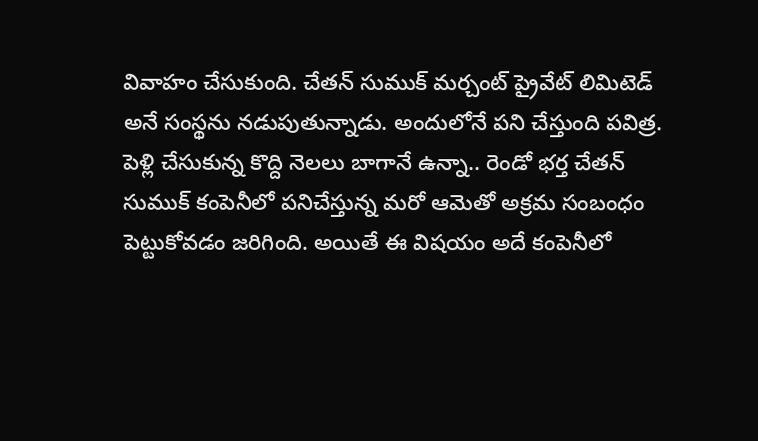వివాహం చేసుకుంది. చేతన్ సుముక్ మర్చంట్ ప్రైవేట్ లిమిటెడ్ అనే సంస్థను నడుపుతున్నాడు. అందులోనే పని చేస్తుంది పవిత్ర. పెళ్లి చేసుకున్న కొద్ది నెలలు బాగానే ఉన్నా.. రెండో భర్త చేతన్ సుముక్ కంపెనీలో పనిచేస్తున్న మరో ఆమెతో అక్రమ సంబంధం పెట్టుకోవడం జరిగింది. అయితే ఈ విషయం అదే కంపెనీలో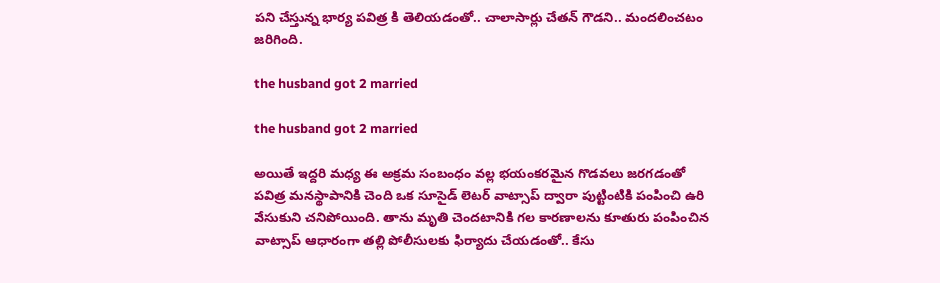పని చేస్తున్న భార్య పవిత్ర కి తెలియడంతో.. చాలాసార్లు చేతన్ గౌడని.. మందలించటం జరిగింది.

the husband got 2 married

the husband got 2 married

అయితే ఇద్దరి మధ్య ఈ అక్రమ సంబంధం వల్ల భయంకరమైన గొడవలు జరగడంతో పవిత్ర మనస్థాపానికి చెంది ఒక సూసైడ్ లెటర్ వాట్సాప్ ద్వారా పుట్టింటికి పంపించి ఉరి వేసుకుని చనిపోయింది. తాను మృతి చెందటానికి గల కారణాలను కూతురు పంపించిన వాట్సాప్ ఆధారంగా తల్లి పోలీసులకు ఫిర్యాదు చేయడంతో.. కేసు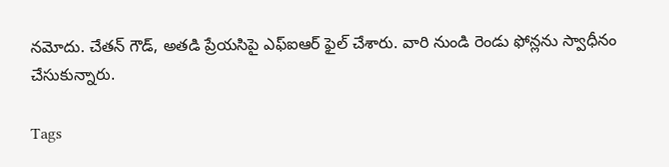నమోదు. చేతన్ గౌడ్, అతడి ప్రేయసిపై ఎఫ్ఐఆర్ ఫైల్ చేశారు. వారి నుండి రెండు ఫోన్లను స్వాధీనం చేసుకున్నారు.

Tags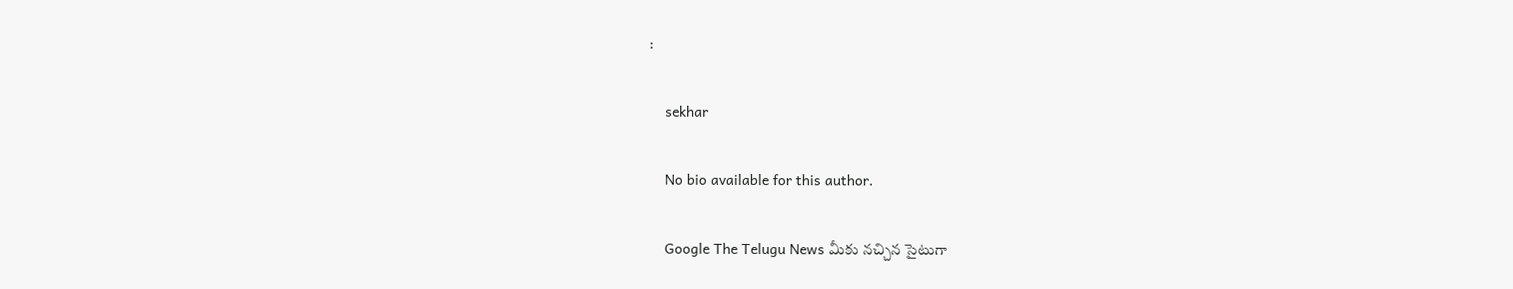:

    sekhar

    No bio available for this author.

    Google The Telugu News మీకు నచ్చిన సైటుగా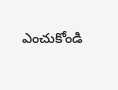ఎంచుకోండి